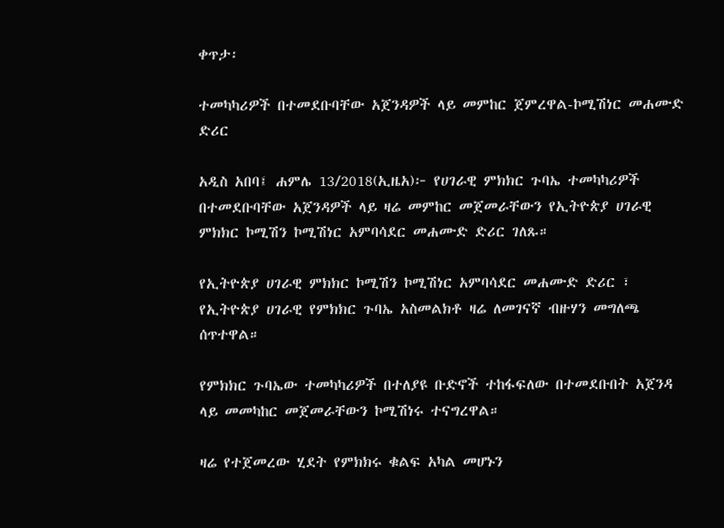ቀጥታ፡

ተመካካሪዎች በተመደቡባቸው አጀንዳዎች ላይ መምከር ጀምረዋል-ኮሚሽነር መሐሙድ ድሪር

አዲስ አበባ፤ ሐምሌ 13/2018(ኢዜአ)፦ የሀገራዊ ምክክር ጉባኤ ተመካካሪዎች በተመደቡባቸው አጀንዳዎች ላይ ዛሬ መምከር መጀመራቸውን የኢትዮጵያ ሀገራዊ ምክክር ኮሚሽን ኮሚሽነር አምባሳደር መሐሙድ ድሪር ገለጹ።

የኢትዮጵያ ሀገራዊ ምክክር ኮሚሽን ኮሚሽነር አምባሳደር መሐሙድ ድሪር ፣ የኢትዮጵያ ሀገራዊ የምክክር ጉባኤ አስመልክቶ ዛሬ ለመገናኛ ብዙሃን መግለጫ ሰጥተዋል።

የምክክር ጉባኤው ተመካካሪዎች በተለያዩ ቡድኖች ተከፋፍለው በተመደቡበት አጀንዳ ላይ መመካከር መጀመራቸውን ኮሚሽነሩ ተናግረዋል።

ዛሬ የተጀመረው ሂደት የምክክሩ ቁልፍ አካል መሆኑን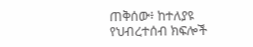ጠቅሰው፥ ከተለያዩ የህብረተሰብ ክፍሎች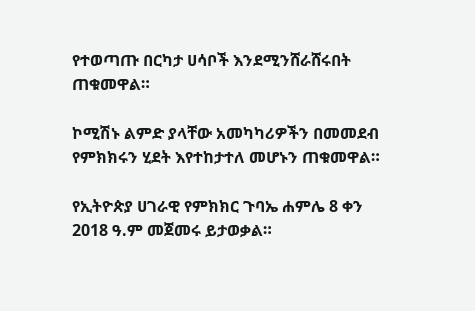የተወጣጡ በርካታ ሀሳቦች እንደሚንሸራሸሩበት ጠቁመዋል።

ኮሚሽኑ ልምድ ያላቸው አመካካሪዎችን በመመደብ የምክክሩን ሂደት እየተከታተለ መሆኑን ጠቁመዋል።

የኢትዮጵያ ሀገራዊ የምክክር ጉባኤ ሐምሌ 8 ቀን 2018 ዓ.ም መጀመሩ ይታወቃል።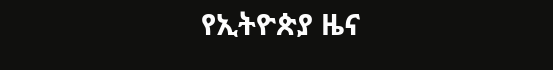የኢትዮጵያ ዜና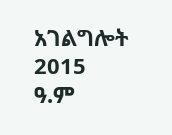አገልግሎት
2015
ዓ.ም